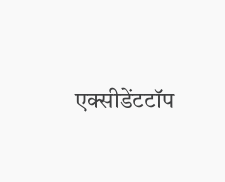एक्सीडेंटटॉप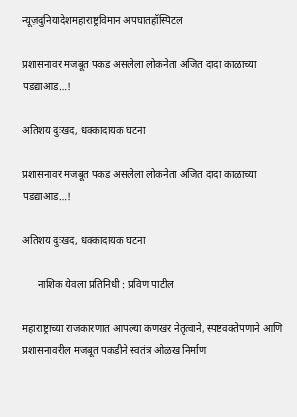न्यूज़दुनियादेशमहाराष्ट्रविमान अपघातहॉस्पिटल

प्रशासनावर मजबूत पकड असलेला लोकनेता अजित दादा काळाच्या पडद्याआड…!

अतिशय दुःखद, धक्कादायक घटना

प्रशासनावर मजबूत पकड असलेला लोकनेता अजित दादा काळाच्या पडद्याआड…!

अतिशय दुःखद, धक्कादायक घटना

      नाशिक येवला प्रतिनिधी : प्रविण पाटील

महाराष्ट्राच्या राजकारणात आपल्या कणखर नेतृत्वाने, स्पष्टवक्तेपणाने आणि प्रशासनावरील मजबूत पकडीने स्वतंत्र ओळख निर्माण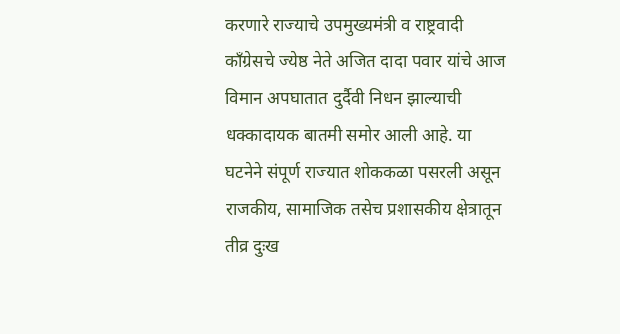करणारे राज्याचे उपमुख्यमंत्री व राष्ट्रवादी काँग्रेसचे ज्येष्ठ नेते अजित दादा पवार यांचे आज विमान अपघातात दुर्दैवी निधन झाल्याची धक्कादायक बातमी समोर आली आहे. या घटनेने संपूर्ण राज्यात शोककळा पसरली असून राजकीय, सामाजिक तसेच प्रशासकीय क्षेत्रातून तीव्र दुःख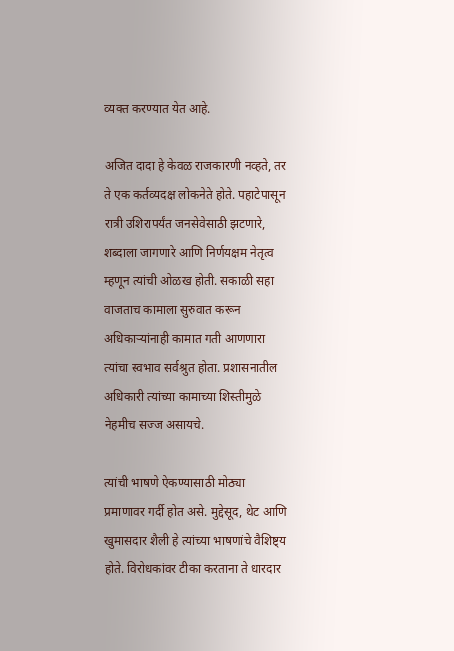व्यक्त करण्यात येत आहे.

अजित दादा हे केवळ राजकारणी नव्हते, तर ते एक कर्तव्यदक्ष लोकनेते होते. पहाटेपासून रात्री उशिरापर्यंत जनसेवेसाठी झटणारे, शब्दाला जागणारे आणि निर्णयक्षम नेतृत्व म्हणून त्यांची ओळख होती. सकाळी सहा वाजताच कामाला सुरुवात करून अधिकाऱ्यांनाही कामात गती आणणारा त्यांचा स्वभाव सर्वश्रुत होता. प्रशासनातील अधिकारी त्यांच्या कामाच्या शिस्तीमुळे नेहमीच सज्ज असायचे.

त्यांची भाषणे ऐकण्यासाठी मोठ्या प्रमाणावर गर्दी होत असे. मुद्देसूद, थेट आणि खुमासदार शैली हे त्यांच्या भाषणांचे वैशिष्ट्य होते. विरोधकांवर टीका करताना ते धारदार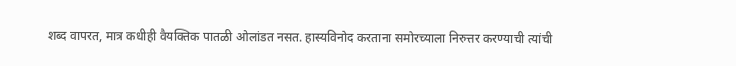शब्द वापरत, मात्र कधीही वैयक्तिक पातळी ओलांडत नसत. हास्यविनोद करताना समोरच्याला निरुत्तर करण्याची त्यांची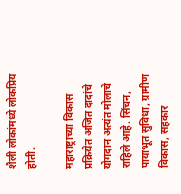शैली लोकांमध्ये लोकप्रिय होती.

महाराष्ट्राच्या विकास प्रक्रियेत अजित दादांचे योगदान अत्यंत मोलाचे राहिले आहे. सिंचन, पायाभूत सुविधा, ग्रामीण विकास, सहकार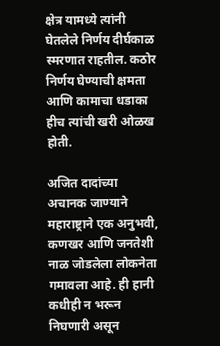क्षेत्र यामध्ये त्यांनी घेतलेले निर्णय दीर्घकाळ स्मरणात राहतील. कठोर निर्णय घेण्याची क्षमता आणि कामाचा धडाका हीच त्यांची खरी ओळख होती.

अजित दादांच्या अचानक जाण्याने महाराष्ट्राने एक अनुभवी, कणखर आणि जनतेशी नाळ जोडलेला लोकनेता गमावला आहे. ही हानी कधीही न भरून निघणारी असून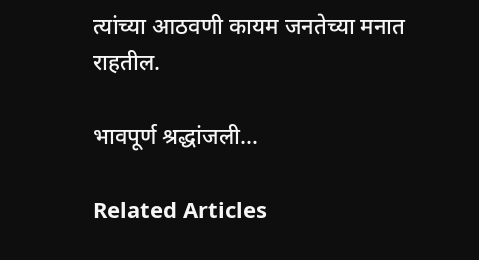त्यांच्या आठवणी कायम जनतेच्या मनात राहतील.

भावपूर्ण श्रद्धांजली…

Related Articles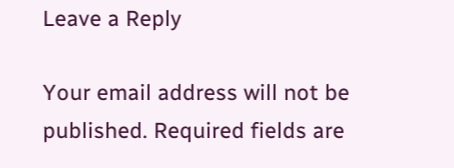Leave a Reply

Your email address will not be published. Required fields are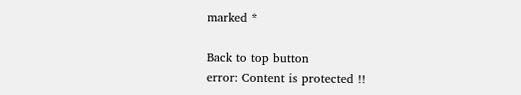marked *

Back to top button
error: Content is protected !!